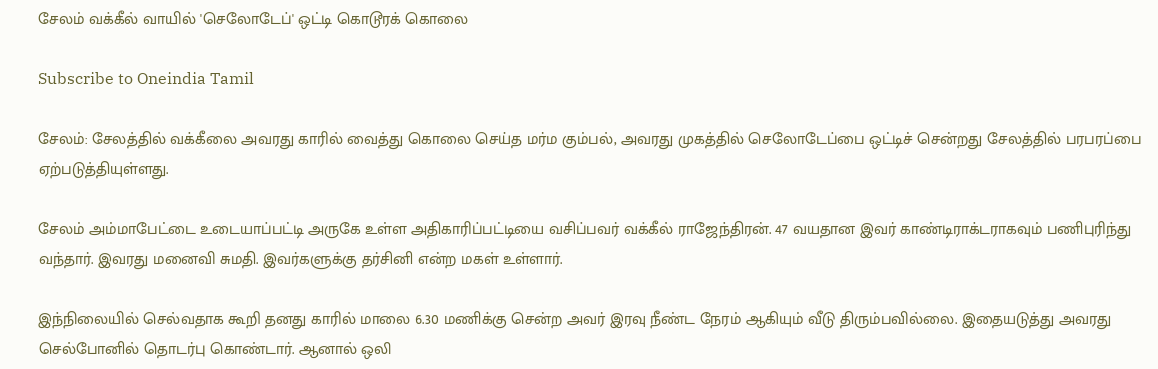சேலம் வக்கீல் வாயில் 'செலோடேப்' ஒட்டி கொடூரக் கொலை

Subscribe to Oneindia Tamil

சேலம்: சேலத்தில் வக்கீலை அவரது காரில் வைத்து கொலை செய்த மர்ம கும்பல், அவரது முகத்தில் செலோடேப்பை ஒட்டிச் சென்றது சேலத்தில் பரபரப்பை ஏற்படுத்தியுள்ளது.

சேலம் அம்மாபேட்டை உடையாப்பட்டி அருகே உள்ள அதிகாரிப்பட்டியை வசிப்பவர் வக்கீல் ராஜேந்திரன். 47 வயதான இவர் காண்டிராக்டராகவும் பணிபுரிந்து வந்தார். இவரது மனைவி சுமதி. இவர்களுக்கு தர்சினி என்ற மகள் உள்ளார்.

இந்நிலையில் செல்வதாக கூறி தனது காரில் மாலை 6.30 மணிக்கு சென்ற அவர் இரவு நீண்ட நேரம் ஆகியும் வீடு திரும்பவில்லை. இதையடுத்து அவரது செல்போனில் தொடர்பு கொண்டார். ஆனால் ஒலி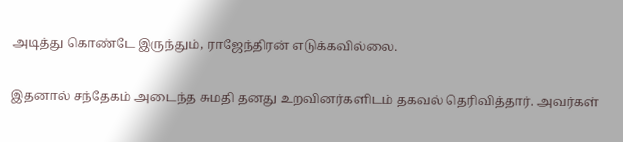அடித்து கொண்டே இருந்தும், ராஜேந்திரன் எடுக்கவில்லை.

இதனால் சந்தேகம் அடைந்த சுமதி தனது உறவினர்களிடம் தகவல் தெரிவித்தார். அவர்கள்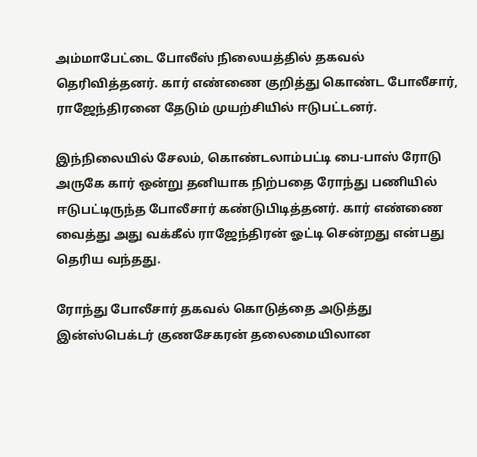அம்மாபேட்டை போலீஸ் நிலையத்தில் தகவல் தெரிவித்தனர். கார் எண்ணை குறித்து கொண்ட போலீசார், ராஜேந்திரனை தேடும் முயற்சியில் ஈடுபட்டனர்.

இந்நிலையில் சேலம், கொண்டலாம்பட்டி பை-பாஸ் ரோடு அருகே கார் ஒன்று தனியாக நிற்பதை ரோந்து பணியில் ஈடுபட்டிருந்த போலீசார் கண்டுபிடித்தனர். கார் எண்ணை வைத்து அது வக்கீல் ராஜேந்திரன் ஓட்டி சென்றது என்பது தெரிய வந்தது.

ரோந்து போலீசார் தகவல் கொடுத்தை அடுத்து இன்ஸ்பெக்டர் குணசேகரன் தலைமையிலான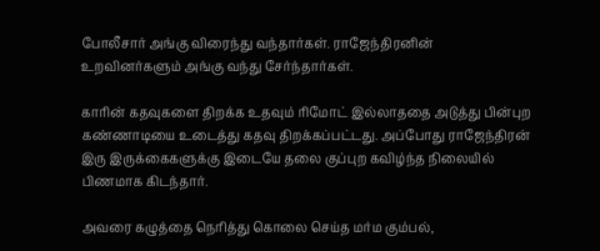போலீசார் அங்கு விரைந்து வந்தார்கள். ராஜேந்திரனின் உறவினர்களும் அங்கு வந்து சேர்ந்தார்கள்.

காரின் கதவுகளை திறக்க உதவும் ரிமோட் இல்லாததை அடுத்து பின்புற கண்ணாடியை உடைத்து கதவு திறக்கப்பட்டது. அப்போது ராஜேந்திரன் இரு இருக்கைகளுக்கு இடையே தலை குப்புற கவிழ்ந்த நிலையில் பிணமாக கிடந்தார்.

அவரை கழுத்தை நெரித்து கொலை செய்த மர்ம கும்பல்,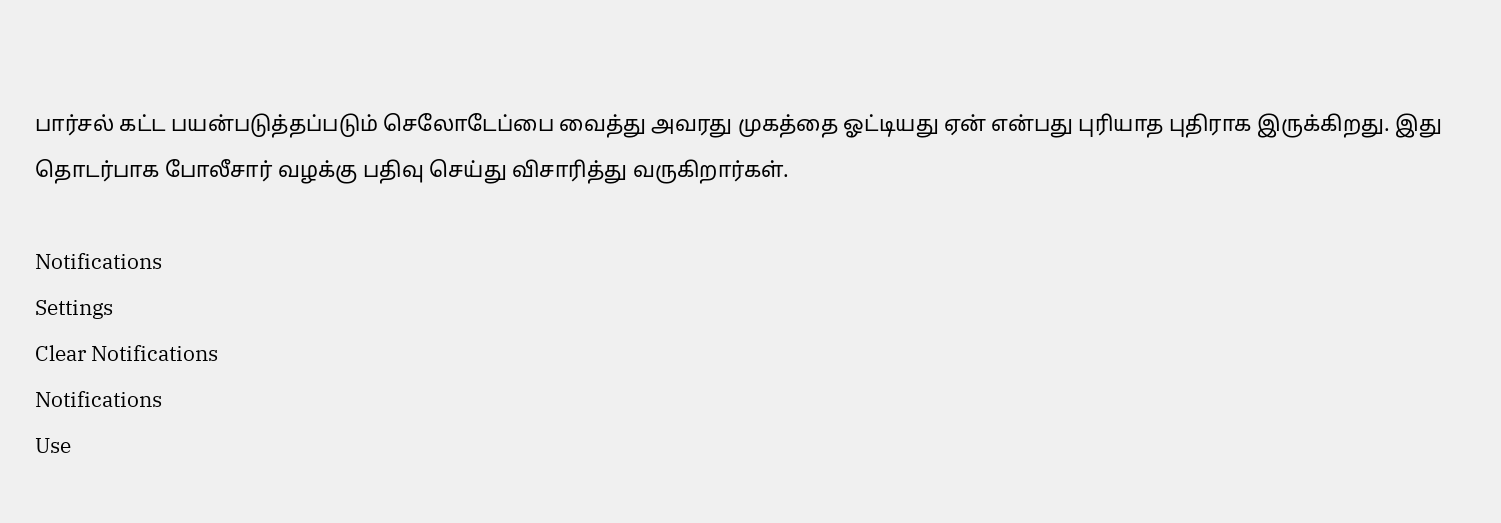பார்சல் கட்ட பயன்படுத்தப்படும் செலோடேப்பை வைத்து அவரது முகத்தை ஓட்டியது ஏன் என்பது புரியாத புதிராக இருக்கிறது. இது தொடர்பாக போலீசார் வழக்கு பதிவு செய்து விசாரித்து வருகிறார்கள்.

Notifications
Settings
Clear Notifications
Notifications
Use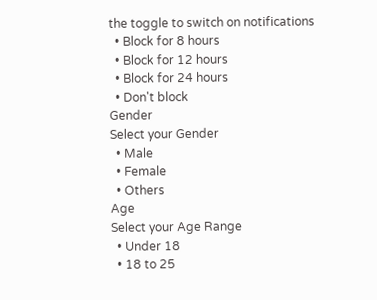the toggle to switch on notifications
  • Block for 8 hours
  • Block for 12 hours
  • Block for 24 hours
  • Don't block
Gender
Select your Gender
  • Male
  • Female
  • Others
Age
Select your Age Range
  • Under 18
  • 18 to 25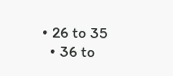• 26 to 35
  • 36 to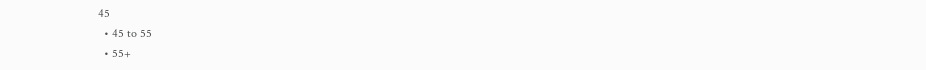45
  • 45 to 55
  • 55+